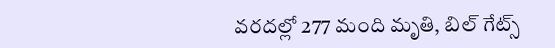వరదల్లో 277 మంది మృతి, బిల్ గేట్స్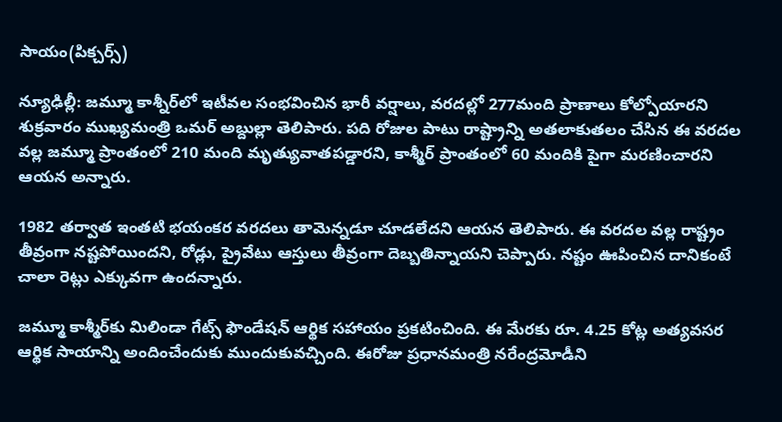సాయం(పిక్చర్స్)

న్యూఢిల్లీ: జమ్మూ కాశ్నీర్‌లో ఇటీవల సంభవించిన భారీ వర్షాలు, వరదల్లో 277మంది ప్రాణాలు కోల్పోయారని శుక్రవారం ముఖ్యమంత్రి ఒమర్ అబ్దుల్లా తెలిపారు. పది రోజుల పాటు రాష్ట్రాన్ని అతలాకుతలం చేసిన ఈ వరదల వల్ల జమ్మూ ప్రాంతంలో 210 మంది మృత్యువాతపడ్డారని, కాశ్మీర్ ప్రాంతంలో 60 మందికి పైగా మరణించారని ఆయన అన్నారు.

1982 తర్వాత ఇంతటి భయంకర వరదలు తామెన్నడూ చూడలేదని ఆయన తెలిపారు. ఈ వరదల వల్ల రాష్ట్రం తీవ్రంగా నష్టపోయిందని, రోడ్లు, ప్రైవేటు ఆస్తులు తీవ్రంగా దెబ్బతిన్నాయని చెప్పారు. నష్టం ఊపించిన దానికంటే చాలా రెట్లు ఎక్కువగా ఉందన్నారు.

జమ్మూ కాశ్మీర్‌కు మిలిండా గేట్స్ ఫౌండేషన్ ఆర్థిక సహాయం ప్రకటించింది. ఈ మేరకు రూ. 4.25 కోట్ల అత్యవసర ఆర్థిక సాయాన్ని అందించేందుకు ముందుకువచ్చింది. ఈరోజు ప్రధానమంత్రి నరేంద్రమోడీని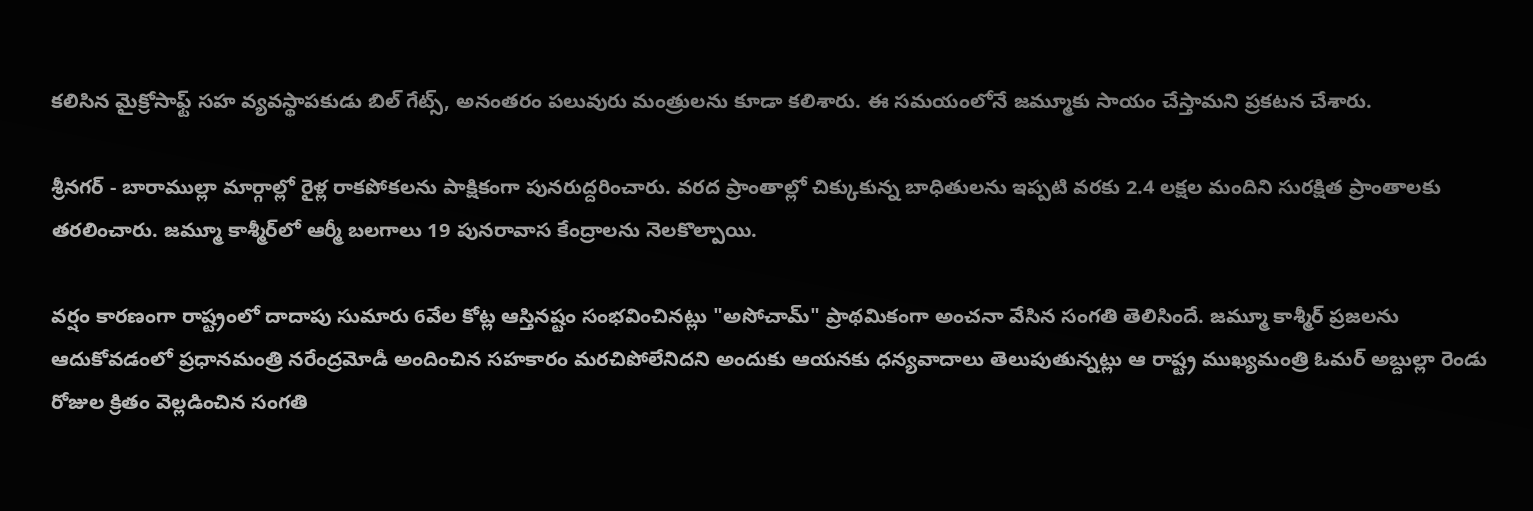కలిసిన మైక్రోసాఫ్ట్ సహ వ్యవస్థాపకుడు బిల్ గేట్స్, అనంతరం పలువురు మంత్రులను కూడా కలిశారు. ఈ సమయంలోనే జమ్మూకు సాయం చేస్తామని ప్రకటన చేశారు.

శ్రీనగర్ - బారాముల్లా మార్గాల్లో రైళ్ల రాకపోకలను పాక్షికంగా పునరుద్దరించారు. వరద ప్రాంతాల్లో చిక్కుకున్న బాధితులను ఇప్పటి వరకు 2.4 లక్షల మందిని సురక్షిత ప్రాంతాలకు తరలించారు. జమ్మూ కాశ్మీర్‌లో ఆర్మీ బలగాలు 19 పునరావాస కేంద్రాలను నెలకొల్పాయి.

వర్షం కారణంగా రాష్ట్రంలో దాదాపు సుమారు 6వేల కోట్ల ఆస్తినష్టం సంభవించినట్లు "అసోచామ్" ప్రాథమికంగా అంచనా వేసిన సంగతి తెలిసిందే. జమ్మూ కాశ్మీర్ ప్రజలను ఆదుకోవడంలో ప్రధానమంత్రి నరేంద్రమోడీ అందించిన సహకారం మరచిపోలేనిదని అందుకు ఆయనకు ధన్యవాదాలు తెలుపుతున్నట్లు ఆ రాష్ట్ర ముఖ్యమంత్రి ఓమర్ అబ్దుల్లా రెండు రోజుల క్రితం వెల్లడించిన సంగతి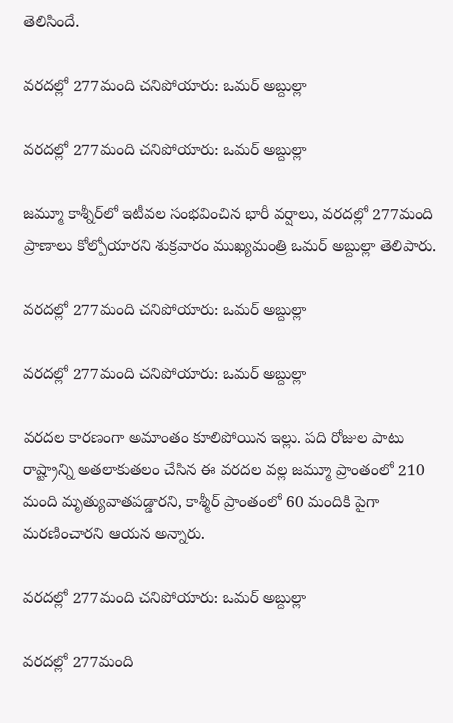తెలిసిందే.

వరదల్లో 277మంది చనిపోయారు: ఒమర్ అబ్దుల్లా

వరదల్లో 277మంది చనిపోయారు: ఒమర్ అబ్దుల్లా

జమ్మూ కాశ్నీర్‌లో ఇటీవల సంభవించిన భారీ వర్షాలు, వరదల్లో 277మంది ప్రాణాలు కోల్పోయారని శుక్రవారం ముఖ్యమంత్రి ఒమర్ అబ్దుల్లా తెలిపారు.

వరదల్లో 277మంది చనిపోయారు: ఒమర్ అబ్దుల్లా

వరదల్లో 277మంది చనిపోయారు: ఒమర్ అబ్దుల్లా

వరదల కారణంగా అమాంతం కూలిపోయిన ఇల్లు. పది రోజుల పాటు రాష్ట్రాన్ని అతలాకుతలం చేసిన ఈ వరదల వల్ల జమ్మూ ప్రాంతంలో 210 మంది మృత్యువాతపడ్డారని, కాశ్మీర్ ప్రాంతంలో 60 మందికి పైగా మరణించారని ఆయన అన్నారు.

వరదల్లో 277మంది చనిపోయారు: ఒమర్ అబ్దుల్లా

వరదల్లో 277మంది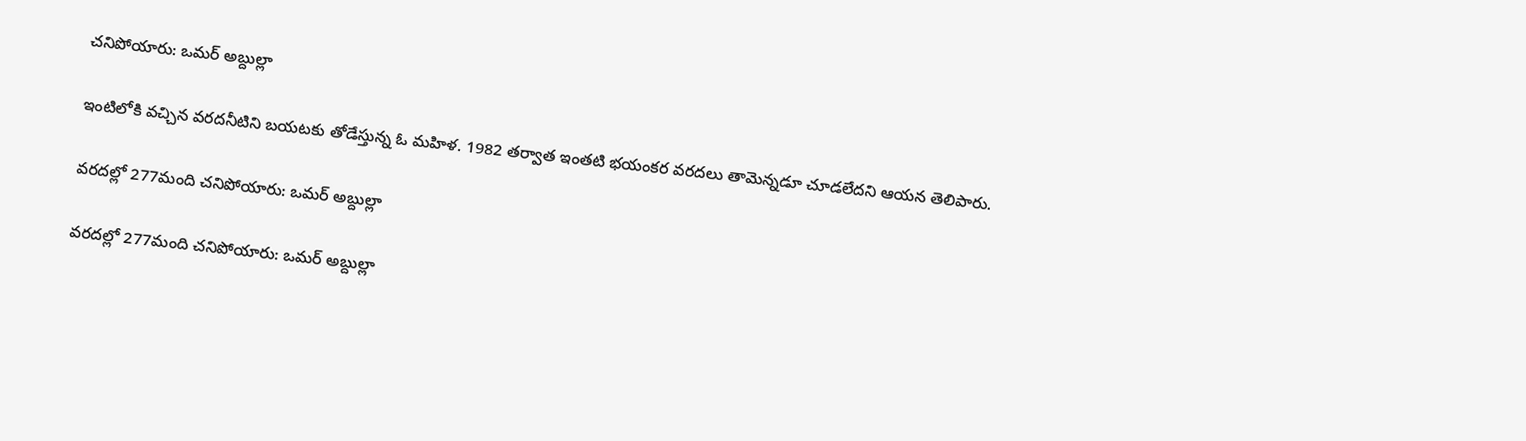చనిపోయారు: ఒమర్ అబ్దుల్లా

ఇంటిలోకి వచ్చిన వరదనీటిని బయటకు తోడేస్తున్న ఓ మహిళ. 1982 తర్వాత ఇంతటి భయంకర వరదలు తామెన్నడూ చూడలేదని ఆయన తెలిపారు.

వరదల్లో 277మంది చనిపోయారు: ఒమర్ అబ్దుల్లా

వరదల్లో 277మంది చనిపోయారు: ఒమర్ అబ్దుల్లా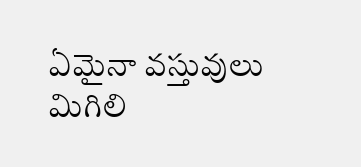ఏమైనా వస్తువులు మిగిలి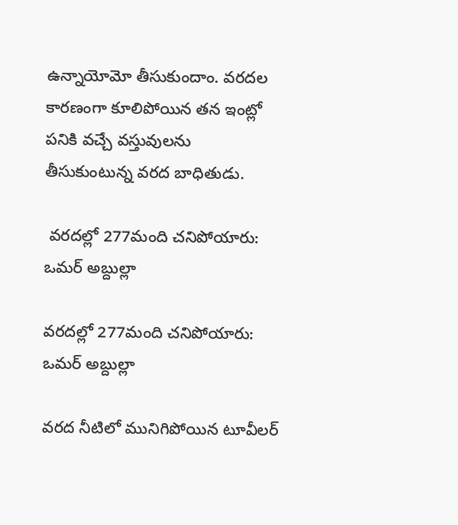ఉన్నాయోమో తీసుకుందాం. వరదల కారణంగా కూలిపోయిన తన ఇంట్లో పనికి వచ్చే వస్తువులను తీసుకుంటున్న వరద బాధితుడు.

 వరదల్లో 277మంది చనిపోయారు: ఒమర్ అబ్దుల్లా

వరదల్లో 277మంది చనిపోయారు: ఒమర్ అబ్దుల్లా

వరద నీటిలో మునిగిపోయిన టూవీలర్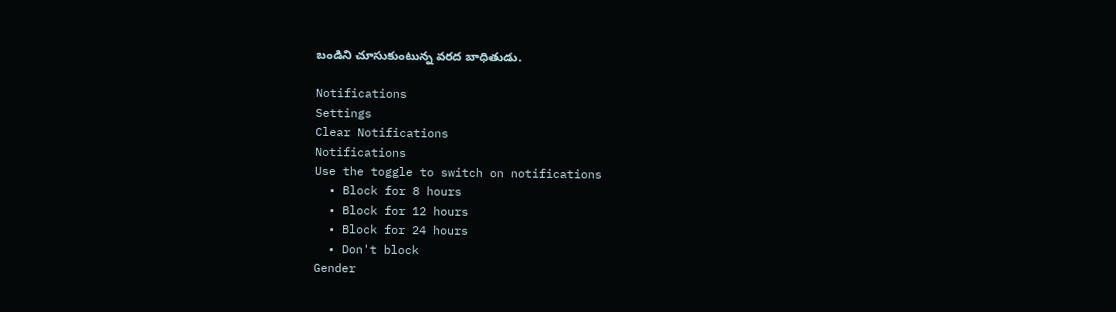బండిని చూసుకుంటున్న వరద బాధితుడు.

Notifications
Settings
Clear Notifications
Notifications
Use the toggle to switch on notifications
  • Block for 8 hours
  • Block for 12 hours
  • Block for 24 hours
  • Don't block
Gender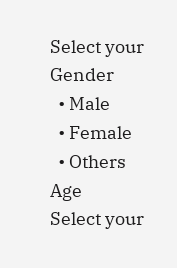Select your Gender
  • Male
  • Female
  • Others
Age
Select your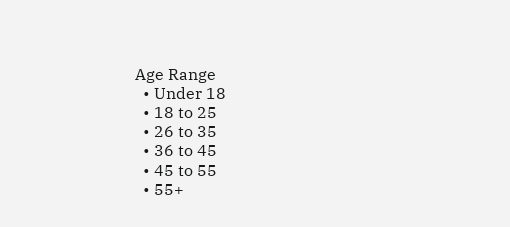Age Range
  • Under 18
  • 18 to 25
  • 26 to 35
  • 36 to 45
  • 45 to 55
  • 55+